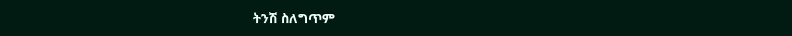ትንሽ ስለግጥም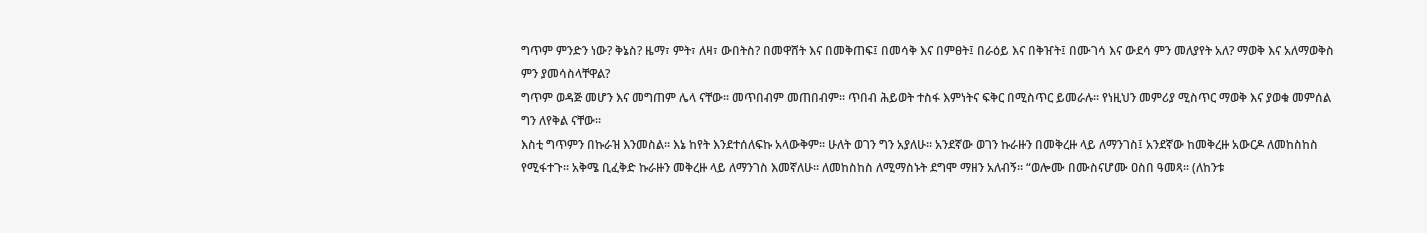ግጥም ምንድን ነው? ቅኔስ? ዜማ፣ ምት፣ ለዛ፣ ውበትስ? በመዋሸት እና በመቅጠፍ፤ በመሳቅ እና በምፀት፤ በራዕይ እና በቅዠት፤ በሙገሳ እና ውደሳ ምን መለያየት አለ? ማወቅ እና አለማወቅስ ምን ያመሳስላቸዋል?
ግጥም ወዳጅ መሆን እና መግጠም ሌላ ናቸው፡፡ መጥበብም መጠበብም፡፡ ጥበብ ሕይወት ተስፋ እምነትና ፍቅር በሚስጥር ይመራሉ፡፡ የነዚህን መምሪያ ሚስጥር ማወቅ እና ያወቁ መምሰል ግን ለየቅል ናቸው፡፡
እስቲ ግጥምን በኩራዝ እንመስል፡፡ እኔ ከየት እንደተሰለፍኩ አላውቅም፡፡ ሁለት ወገን ግን አያለሁ፡፡ አንደኛው ወገን ኩራዙን በመቅረዙ ላይ ለማንገስ፤ አንደኛው ከመቅረዙ አውርዶ ለመከስከስ የሚፋተጉ፡፡ አቅሜ ቢፈቅድ ኩራዙን መቅረዙ ላይ ለማንገስ እመኛለሁ፡፡ ለመከስከስ ለሚማስኑት ደግሞ ማዘን አለብኝ፡፡ “ወሎሙ በሙስናሆሙ ዐስበ ዓመጻ፡፡ (ለከንቱ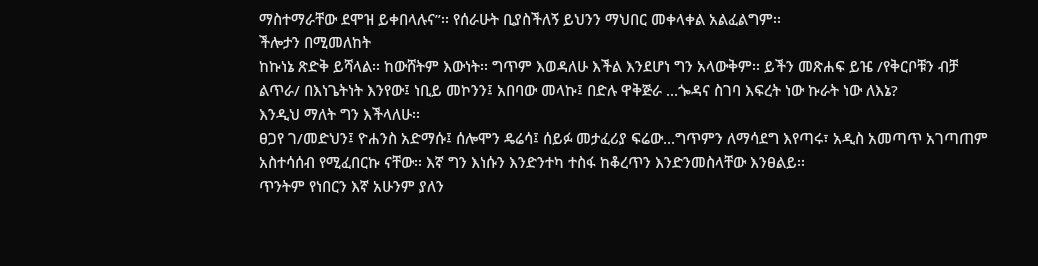ማስተማራቸው ደሞዝ ይቀበላሉና”፡፡ የሰራሁት ቢያስችለኝ ይህንን ማህበር መቀላቀል አልፈልግም፡፡
ችሎታን በሚመለከት
ከኩነኔ ጽድቅ ይሻላል፡፡ ከውሸትም እውነት፡፡ ግጥም እወዳለሁ እችል እንደሆነ ግን አላውቅም፡፡ ይችን መጽሐፍ ይዤ /የቅርቦቹን ብቻ ልጥራ/ በእነጌትነት እንየው፤ ነቢይ መኮንን፤ አበባው መላኩ፤ በድሉ ዋቅጅራ ...ጐዳና ስገባ እፍረት ነው ኩራት ነው ለእኔ?
እንዲህ ማለት ግን እችላለሁ፡፡
ፀጋየ ገ/መድህን፤ ዮሐንስ አድማሱ፤ ሰሎሞን ዴሬሳ፤ ሰይፉ መታፈሪያ ፍሬው...ግጥምን ለማሳደግ እየጣሩ፣ አዲስ አመጣጥ አገጣጠም አስተሳሰብ የሚፈበርኩ ናቸው፡፡ እኛ ግን እነሱን እንድንተካ ተስፋ ከቆረጥን እንድንመስላቸው እንፀልይ፡፡
ጥንትም የነበርን እኛ አሁንም ያለን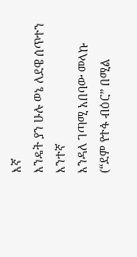እኛ
እንዴት ያን ሁሉ ወኔ ለደዌ ሰጥተን እንተኛ
እንዳለ ገጣሚ አበባው መላኩ
(“ደም የተፋ ብዕር” በሚል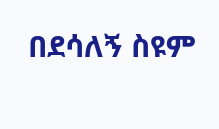በደሳለኝ ስዩም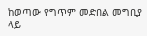ከወጣው የግጥም መድበል መግቢያ ላይ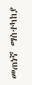መጠነኛ ማስተካከያ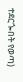ተደርጐበት የወጣ)